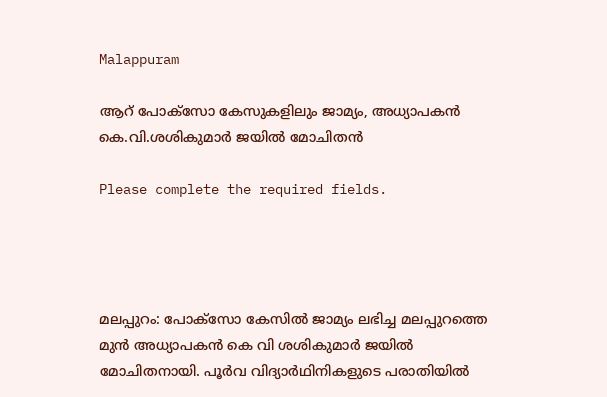Malappuram

ആറ് പോക്സോ കേസുകളിലും ജാമ്യം, അധ്യാപകൻ കെ.വി.ശശികുമാർ ജയിൽ മോചിതൻ

Please complete the required fields.




മലപ്പുറം: പോക്സോ കേസിൽ ജാമ്യം ലഭിച്ച മലപ്പുറത്തെ മുൻ അധ്യാപകൻ കെ വി ശശികുമാർ ജയിൽ മോചിതനായി. പൂർവ വിദ്യാർഥിനികളുടെ പരാതിയിൽ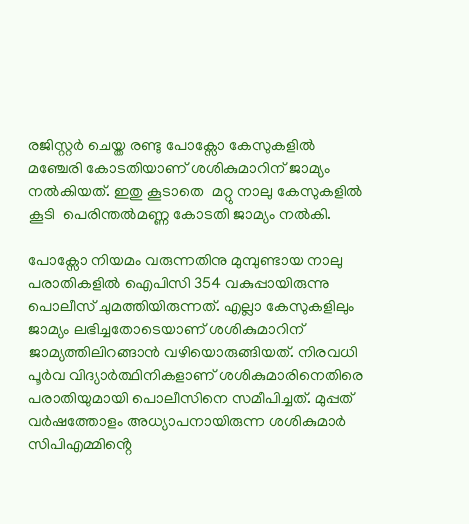രജിസ്റ്റർ ചെയ്ത രണ്ടു പോക്സോ കേസുകളിൽ മഞ്ചേരി കോടതിയാണ് ശശികുമാറിന് ജാമ്യം നൽകിയത്. ഇതു കൂടാതെ  മറ്റു നാലു കേസുകളിൽ കൂടി  പെരിന്തൽമണ്ണ കോടതി ജാമ്യം നൽകി.

പോക്സോ നിയമം വരുന്നതിനു മുമ്പുണ്ടായ നാലു പരാതികളിൽ ഐപിസി 354 വകുപ്പായിരുന്നു പൊലീസ് ചുമത്തിയിരുന്നത്. എല്ലാ കേസുകളിലും ജാമ്യം ലഭിച്ചതോടെയാണ് ശശികുമാറിന് ജാമ്യത്തിലിറങ്ങാൻ വഴിയൊരുങ്ങിയത്. നിരവധി പൂർവ വിദ്യാർത്ഥിനികളാണ് ശശികുമാരിനെതിരെ പരാതിയുമായി പൊലീസിനെ സമീപിച്ചത്. മുപ്പത് വർഷത്തോളം അധ്യാപനായിരുന്ന ശശികുമാർ സിപിഎമ്മിൻ്റെ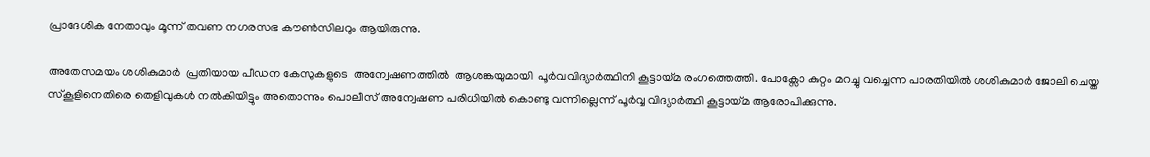പ്രാദേശിക നേതാവും മൂന്ന് തവണ നഗരസഭ കൗൺസിലറും ആയിരുന്നു.

അതേസമയം ശശികുമാർ  പ്രതിയായ പീഡന കേസുകളുടെ  അന്വേഷണത്തിൽ  ആശങ്കയുമായി  പൂർവവിദ്യാർത്ഥിനി കൂട്ടായ്മ രംഗത്തെത്തി. പോക്സോ കുറ്റം മറച്ചു വച്ചെന്ന പാരതിയിൽ ശശികുമാർ ജോലി ചെയ്ത സ്കൂളിനെതിരെ തെളിവുകൾ നൽകിയിട്ടും അതൊന്നും പൊലീസ് അന്വേഷണ പരിധിയിൽ കൊണ്ടു വന്നില്ലെന്ന് പൂർവ്വ വിദ്യാർത്ഥി കൂട്ടായ്മ ആരോപിക്കുന്നു.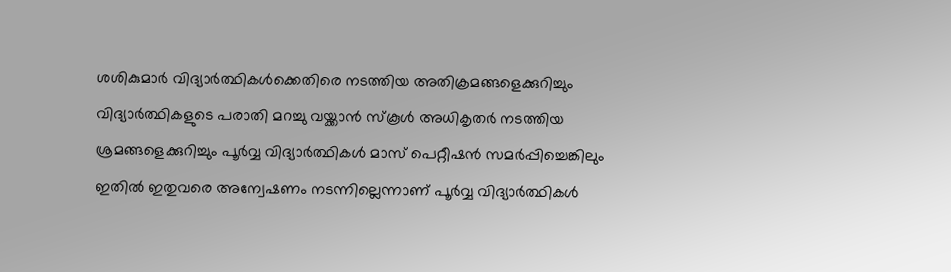ശശികുമാർ വിദ്യാർത്ഥികൾക്കെതിരെ നടത്തിയ അതിക്രമങ്ങളെക്കുറിച്ചും വിദ്യാർത്ഥികളുടെ പരാതി മറച്ചു വയ്ക്കാൻ സ്കൂൾ അധികൃതർ നടത്തിയ ശ്രമങ്ങളെക്കുറിച്ചും പൂർവ്വ വിദ്യാർത്ഥികൾ മാസ് പെറ്റീഷൻ സമർപ്പിച്ചെങ്കിലും ഇതിൽ ഇതുവരെ അന്വേഷണം നടന്നില്ലെന്നാണ് പൂർവ്വ വിദ്യാർത്ഥികൾ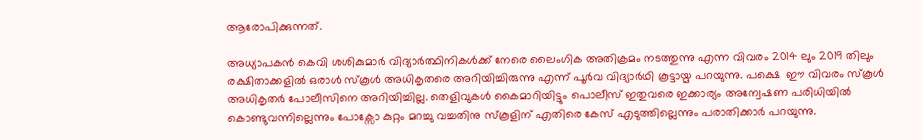ആരോപിക്കുന്നത്.

അധ്യാപകൻ കെവി ശശികുമാർ വിദ്യാർത്ഥിനികൾക്ക് നേരെ ലൈംഗിക അതിക്രമം നടത്തുന്നു എന്ന വിവരം 2014 ലും 2019 തിലും രക്ഷിതാക്കളിൽ ഒരാൾ സ്കൂൾ അധികൃതരെ അറിയിച്ചിരുന്നു എന്ന് പൂർവ വിദ്യാർഥി കൂട്ടായ്മ പറയുന്നു. പക്ഷെ  ഈ വിവരം സ്കൂൾ അധികൃതർ പോലീസിനെ അറിയിച്ചില്ല. തെളിവുകൾ കൈമാറിയിട്ടും പൊലീസ് ഇതുവരെ ഇക്കാര്യം അന്വേഷണ പരിധിയിൽ കൊണ്ടുവന്നില്ലെന്നും പോക്സോ കുറ്റം മറച്ചു വച്ചതിനു സ്കൂളിന് എതിരെ കേസ് എടുത്തില്ലെന്നും പരാതിക്കാർ പറയുന്നു.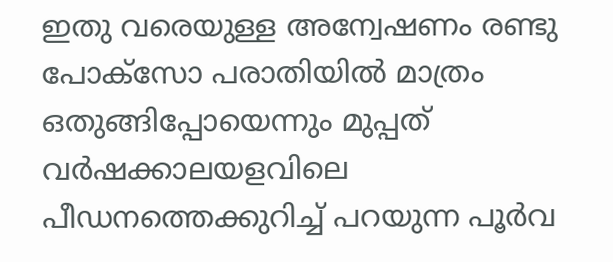ഇതു വരെയുള്ള അന്വേഷണം രണ്ടു പോക്സോ പരാതിയിൽ മാത്രം ഒതുങ്ങിപ്പോയെന്നും മുപ്പത് വർഷക്കാലയളവിലെ പീഡനത്തെക്കുറിച്ച് പറയുന്ന പൂർവ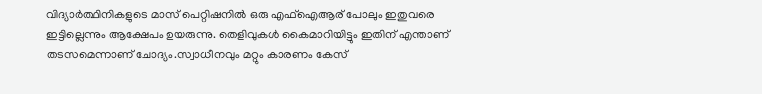വിദ്യാർത്ഥിനികളുടെ മാസ് പെറ്റിഷനിൽ ഒരു എഫ്ഐആര് പോലും ഇതുവരെ  ഇട്ടില്ലെന്നും ആക്ഷേപം ഉയരുന്നു. തെളിവുകൾ കൈമാറിയിട്ടും ഇതിന് എന്താണ് തടസമെന്നാണ്‌ ചോദ്യം.സ്വാധീനവും മറ്റും കാരണം കേസ്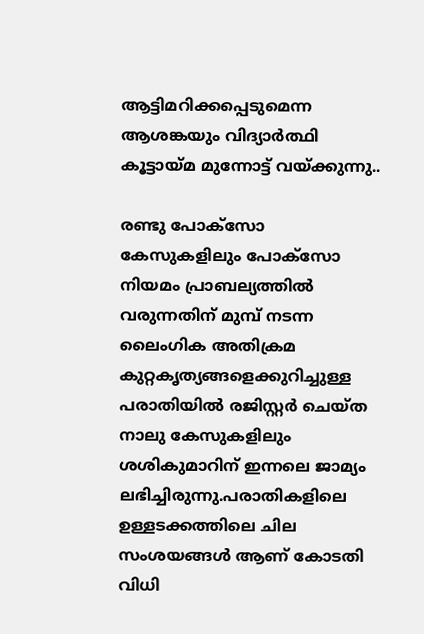ആട്ടിമറിക്കപ്പെടുമെന്ന ആശങ്കയും വിദ്യാർത്ഥി കൂട്ടായ്മ മുന്നോട്ട് വയ്ക്കുന്നു..

രണ്ടു പോക്സോ കേസുകളിലും പോക്സോ നിയമം പ്രാബല്യത്തിൽ വരുന്നതിന് മുമ്പ് നടന്ന ലൈംഗിക അതിക്രമ കുറ്റകൃത്യങ്ങളെക്കുറിച്ചുള്ള പരാതിയിൽ രജിസ്റ്റർ ചെയ്ത നാലു കേസുകളിലും ശശികുമാറിന് ഇന്നലെ ജാമ്യം ലഭിച്ചിരുന്നു.പരാതികളിലെ ഉള്ളടക്കത്തിലെ ചില സംശയങ്ങൾ ആണ് കോടതി വിധി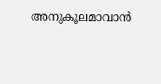അനുകൂലമാവാൻ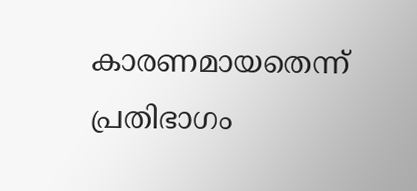കാരണമായതെന്ന്  പ്രതിഭാഗം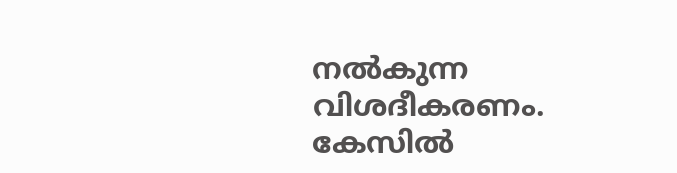നൽകുന്ന വിശദീകരണം. കേസിൽ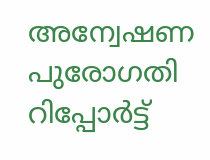അന്വേഷണ പുരോഗതി റിപ്പോർട്ട്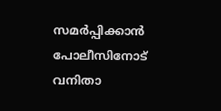സമർപ്പിക്കാൻ പോലീസിനോട് വനിതാ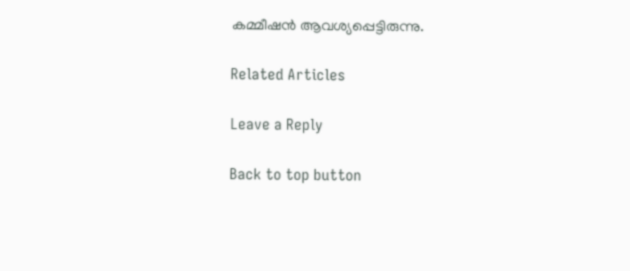കമ്മീഷൻ ആവശ്യപ്പെട്ടിരുന്നു.

Related Articles

Leave a Reply

Back to top button